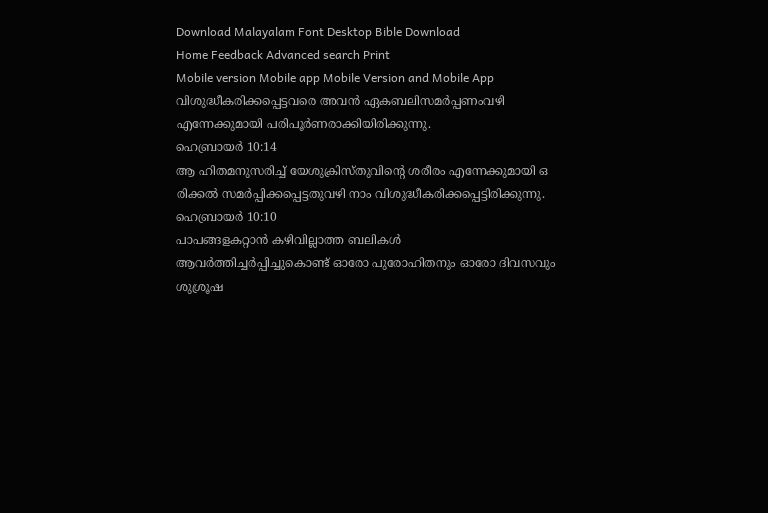Download Malayalam Font Desktop Bible Download
Home Feedback Advanced search Print
Mobile version Mobile app Mobile Version and Mobile App
വിശുദ്ധീകരിക്കപ്പെട്ടവരെ അവന്‍ ഏകബലിസമര്‍പ്പണംവഴി എന്നേക്കുമായി പരിപൂര്‍ണരാക്കിയിരിക്കുന്നു.
ഹെബ്രായര്‍ 10:14
ആ ഹിതമനുസരിച്ച് യേശുക്രിസ്തുവിന്‍റെ ശരീരം എന്നേക്കുമായി ഒ രിക്കല്‍ സമര്‍പ്പിക്കപ്പെട്ടതുവഴി നാം വിശുദ്ധീകരിക്കപ്പെട്ടിരിക്കുന്നു.
ഹെബ്രായര്‍ 10:10
പാപങ്ങളകറ്റാന്‍ കഴിവില്ലാത്ത ബലികള്‍ ആവര്‍ത്തിച്ചര്‍പ്പിച്ചുകൊണ്ട് ഓരോ പുരോഹിതനും ഓരോ ദിവസവും ശുശ്രൂഷ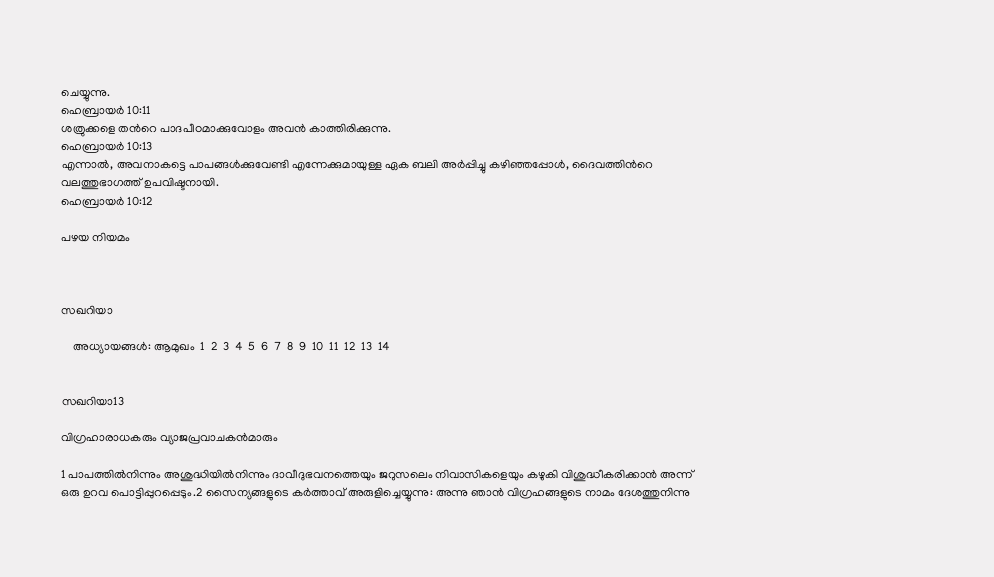ചെയ്യുന്നു.
ഹെബ്രായര്‍ 10:11
ശത്രുക്കളെ തന്‍റെ പാദപീഠമാക്കുവോളം അവന്‍ കാത്തിരിക്കുന്നു.
ഹെബ്രായര്‍ 10:13
എന്നാല്‍, അവനാകട്ടെ പാപങ്ങള്‍ക്കുവേണ്ടി എന്നേക്കുമായുള്ള ഏക ബലി അര്‍പ്പിച്ചു കഴിഞ്ഞപ്പോള്‍, ദൈവത്തിന്‍റെ വലത്തുഭാഗത്ത് ഉപവിഷ്ടനായി.
ഹെബ്രായര്‍ 10:12

പഴയ നിയമം



സഖറിയാ

    അധ്യായങ്ങള്‍: ആമുഖം  1  2  3  4  5  6  7  8  9  10  11  12  13  14


സഖറിയാ13

വിഗ്രഹാരാധകരും വ്യാജപ്രവാചകന്‍മാരും

1 പാപത്തില്‍നിന്നും അശുദ്ധിയില്‍നിന്നും ദാവീദുഭവനത്തെയും ജറുസലെം നിവാസികളെയും കഴുകി വിശുദ്ധീകരിക്കാന്‍ അന്ന് ഒരു ഉറവ പൊട്ടിപ്പുറപ്പെടും.2 സൈന്യങ്ങളുടെ കര്‍ത്താവ് അരുളിച്ചെയ്യുന്നു: അന്നു ഞാന്‍ വിഗ്രഹങ്ങളുടെ നാമം ദേശത്തുനിന്നു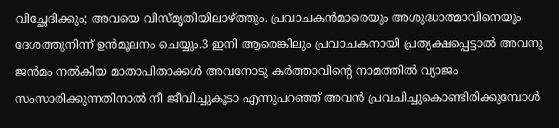വിച്ഛേദിക്കും; അവയെ വിസ്മൃതിയിലാഴ്ത്തും. പ്രവാചകന്‍മാരെയും അശുദ്ധാത്മാവിനെയും ദേശത്തുനിന്ന് ഉന്‍മൂലനം ചെയ്യും.3 ഇനി ആരെങ്കിലും പ്രവാചകനായി പ്രത്യക്ഷപ്പെട്ടാല്‍ അവനു ജന്‍മം നല്‍കിയ മാതാപിതാക്കള്‍ അവനോടു കര്‍ത്താവിന്‍റെ നാമത്തില്‍ വ്യാജം സംസാരിക്കുന്നതിനാല്‍ നീ ജീവിച്ചുകൂടാ എന്നുപറഞ്ഞ് അവന്‍ പ്രവചിച്ചുകൊണ്ടിരിക്കുമ്പോള്‍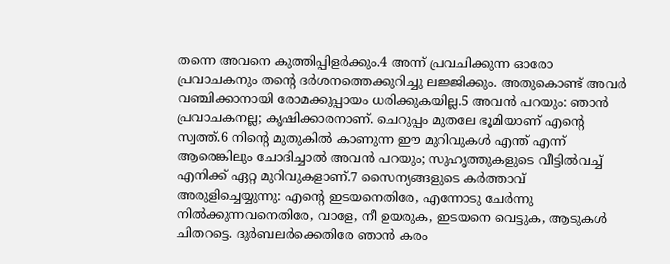തന്നെ അവനെ കുത്തിപ്പിളര്‍ക്കും.4 അന്ന് പ്രവചിക്കുന്ന ഓരോ പ്രവാചകനും തന്‍റെ ദര്‍ശനത്തെക്കുറിച്ചു ലജ്ജിക്കും. അതുകൊണ്ട് അവര്‍ വഞ്ചിക്കാനായി രോമക്കുപ്പായം ധരിക്കുകയില്ല.5 അവന്‍ പറയും: ഞാന്‍ പ്രവാചകനല്ല; കൃഷിക്കാരനാണ്. ചെറുപ്പം മുതലേ ഭൂമിയാണ് എന്‍റെ സ്വത്ത്.6 നിന്‍റെ മുതുകില്‍ കാണുന്ന ഈ മുറിവുകള്‍ എന്ത് എന്ന് ആരെങ്കിലും ചോദിച്ചാല്‍ അവന്‍ പറയും; സുഹൃത്തുകളുടെ വീട്ടില്‍വച്ച് എനിക്ക് ഏറ്റ മുറിവുകളാണ്.7 സൈന്യങ്ങളുടെ കര്‍ത്താവ് അരുളിച്ചെയ്യുന്നു: എന്‍റെ ഇടയനെതിരേ, എന്നോടു ചേര്‍ന്നു നില്‍ക്കുന്നവനെതിരേ, വാളേ, നീ ഉയരുക, ഇടയനെ വെട്ടുക, ആടുകള്‍ ചിതറട്ടെ. ദുര്‍ബലര്‍ക്കെതിരേ ഞാന്‍ കരം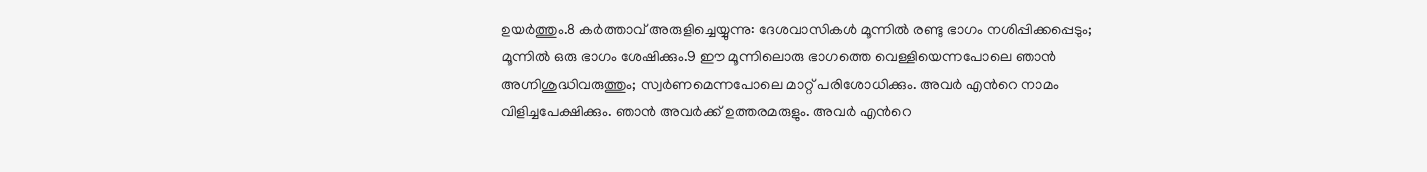ഉയര്‍ത്തും.8 കര്‍ത്താവ് അരുളിച്ചെയ്യുന്നു: ദേശവാസികള്‍ മൂന്നില്‍ രണ്ടു ഭാഗം നശിപ്പിക്കപ്പെടും; മൂന്നില്‍ ഒരു ഭാഗം ശേഷിക്കും.9 ഈ മൂന്നിലൊരു ഭാഗത്തെ വെള്ളിയെന്നപോലെ ഞാന്‍ അഗ്നിശുദ്ധിവരുത്തും; സ്വര്‍ണമെന്നപോലെ മാറ്റ് പരിശോധിക്കും. അവര്‍ എന്‍റെ നാമം വിളിച്ചപേക്ഷിക്കും. ഞാന്‍ അവര്‍ക്ക് ഉത്തരമരുളും. അവര്‍ എന്‍റെ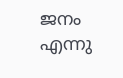ജനം എന്നു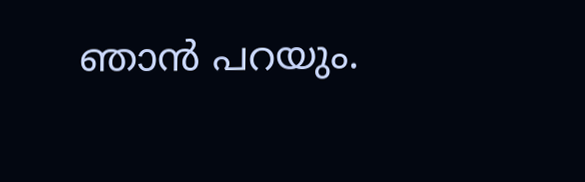ഞാന്‍ പറയും.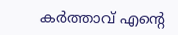കര്‍ത്താവ് എന്‍റെ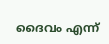ദൈവം എന്ന്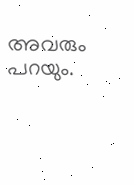അവരും പറയും.